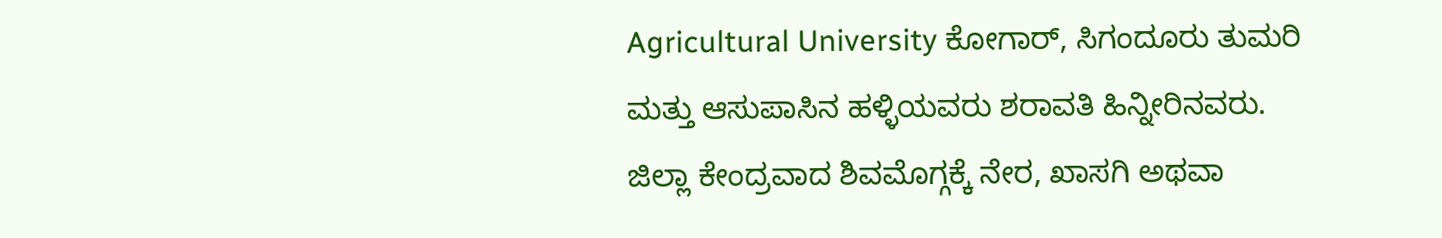Agricultural University ಕೋಗಾರ್, ಸಿಗಂದೂರು ತುಮರಿ ಮತ್ತು ಆಸುಪಾಸಿನ ಹಳ್ಳಿಯವರು ಶರಾವತಿ ಹಿನ್ನೀರಿನವರು. ಜಿಲ್ಲಾ ಕೇಂದ್ರವಾದ ಶಿವಮೊಗ್ಗಕ್ಕೆ ನೇರ, ಖಾಸಗಿ ಅಥವಾ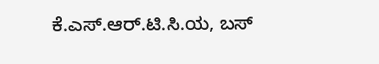ಕೆ.ಎಸ್.ಆರ್.ಟಿ.ಸಿ.ಯ, ಬಸ್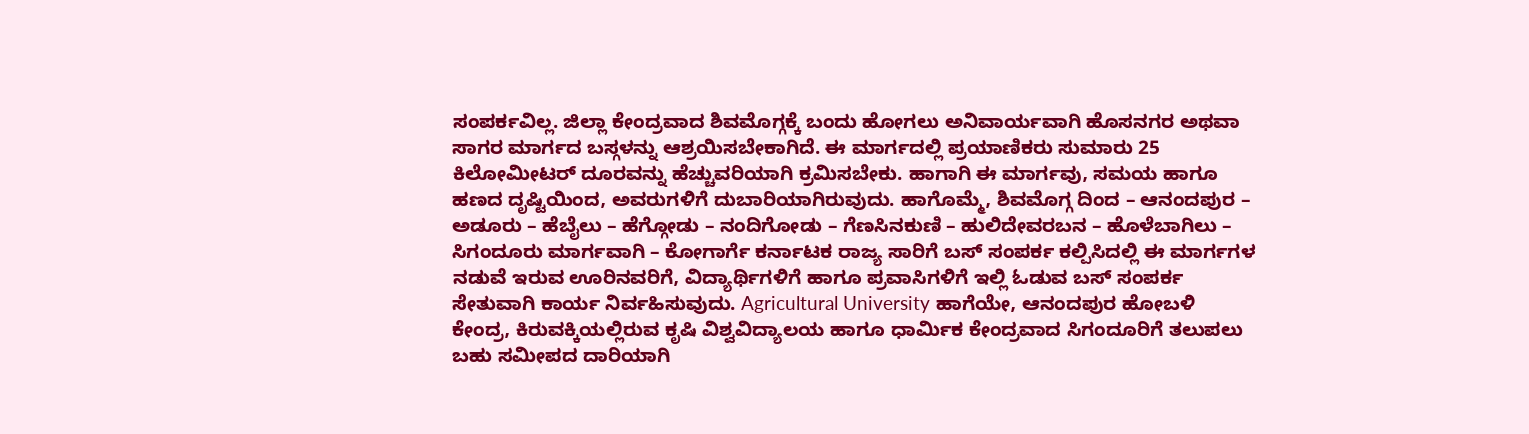ಸಂಪರ್ಕವಿಲ್ಲ. ಜಿಲ್ಲಾ ಕೇಂದ್ರವಾದ ಶಿವಮೊಗ್ಗಕ್ಕೆ ಬಂದು ಹೋಗಲು ಅನಿವಾರ್ಯವಾಗಿ ಹೊಸನಗರ ಅಥವಾ ಸಾಗರ ಮಾರ್ಗದ ಬಸ್ಗಳನ್ನು ಆಶ್ರಯಿಸಬೇಕಾಗಿದೆ. ಈ ಮಾರ್ಗದಲ್ಲಿ ಪ್ರಯಾಣಿಕರು ಸುಮಾರು 25 ಕಿಲೋಮೀಟರ್ ದೂರವನ್ನು ಹೆಚ್ಚುವರಿಯಾಗಿ ಕ್ರಮಿಸಬೇಕು. ಹಾಗಾಗಿ ಈ ಮಾರ್ಗವು, ಸಮಯ ಹಾಗೂ ಹಣದ ದೃಷ್ಟಿಯಿಂದ, ಅವರುಗಳಿಗೆ ದುಬಾರಿಯಾಗಿರುವುದು. ಹಾಗೊಮ್ಮೆ, ಶಿವಮೊಗ್ಗ ದಿಂದ – ಆನಂದಪುರ – ಅಡೂರು – ಹೆಬೈಲು – ಹೆಗ್ಗೋಡು – ನಂದಿಗೋಡು – ಗೆಣಸಿನಕುಣಿ – ಹುಲಿದೇವರಬನ – ಹೊಳೆಬಾಗಿಲು – ಸಿಗಂದೂರು ಮಾರ್ಗವಾಗಿ – ಕೋಗಾರ್ಗೆ ಕರ್ನಾಟಕ ರಾಜ್ಯ ಸಾರಿಗೆ ಬಸ್ ಸಂಪರ್ಕ ಕಲ್ಪಿಸಿದಲ್ಲಿ ಈ ಮಾರ್ಗಗಳ ನಡುವೆ ಇರುವ ಊರಿನವರಿಗೆ, ವಿದ್ಯಾರ್ಥಿಗಳಿಗೆ ಹಾಗೂ ಪ್ರವಾಸಿಗಳಿಗೆ ಇಲ್ಲಿ ಓಡುವ ಬಸ್ ಸಂಪರ್ಕ ಸೇತುವಾಗಿ ಕಾರ್ಯ ನಿರ್ವಹಿಸುವುದು. Agricultural University ಹಾಗೆಯೇ, ಆನಂದಪುರ ಹೋಬಳಿ ಕೇಂದ್ರ, ಕಿರುವಕ್ಕಿಯಲ್ಲಿರುವ ಕೃಷಿ ವಿಶ್ವವಿದ್ಯಾಲಯ ಹಾಗೂ ಧಾರ್ಮಿಕ ಕೇಂದ್ರವಾದ ಸಿಗಂದೂರಿಗೆ ತಲುಪಲು ಬಹು ಸಮೀಪದ ದಾರಿಯಾಗಿ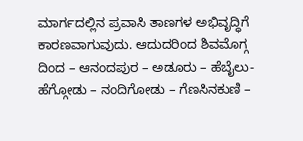ಮಾರ್ಗದಲ್ಲಿನ ಪ್ರವಾಸಿ ತಾಣಗಳ ಅಭಿವೃದ್ಧಿಗೆ ಕಾರಣವಾಗುವುದು. ಆದುದರಿಂದ ಶಿವಮೊಗ್ಗ ದಿಂದ – ಆನಂದಪುರ – ಅಡೂರು – ಹೆಬೈಲು- ಹೆಗ್ಗೋಡು – ನಂದಿಗೋಡು – ಗೆಣಸಿನಕುಣಿ –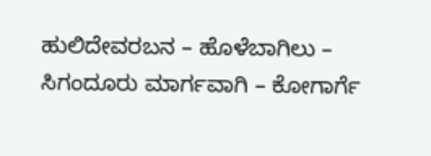ಹುಲಿದೇವರಬನ – ಹೊಳೆಬಾಗಿಲು – ಸಿಗಂದೂರು ಮಾರ್ಗವಾಗಿ – ಕೋಗಾರ್ಗೆ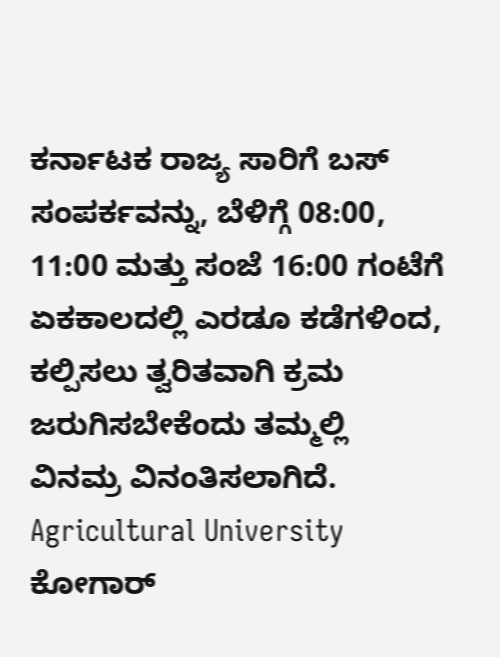ಕರ್ನಾಟಕ ರಾಜ್ಯ ಸಾರಿಗೆ ಬಸ್ ಸಂಪರ್ಕವನ್ನು, ಬೆಳಿಗ್ಗೆ 08:00, 11:00 ಮತ್ತು ಸಂಜೆ 16:00 ಗಂಟೆಗೆ ಏಕಕಾಲದಲ್ಲಿ ಎರಡೂ ಕಡೆಗಳಿಂದ, ಕಲ್ಪಿಸಲು ತ್ವರಿತವಾಗಿ ಕ್ರಮ ಜರುಗಿಸಬೇಕೆಂದು ತಮ್ಮಲ್ಲಿ ವಿನಮ್ರ ವಿನಂತಿಸಲಾಗಿದೆ.
Agricultural University ಕೋಗಾರ್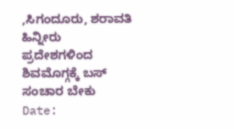,ಸಿಗಂದೂರು, ಶರಾವತಿ ಹಿನ್ನೀರು ಪ್ರದೇಶಗಳಿಂದ ಶಿವಮೊಗ್ಗಕ್ಕೆ ಬಸ್ ಸಂಚಾರ ಬೇಕು
Date: